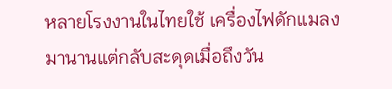หลายโรงงานในไทยใช้ เครื่องไฟดักแมลง มานานแต่กลับสะดุดเมื่อถึงวัน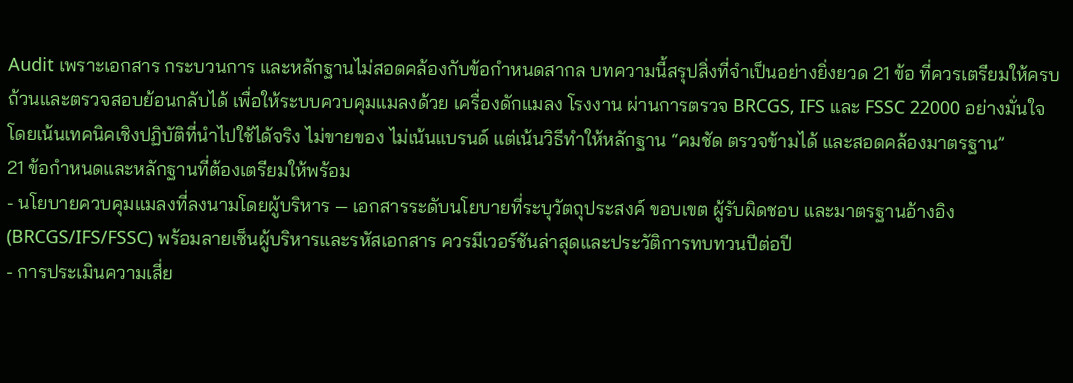Audit เพราะเอกสาร กระบวนการ และหลักฐานไม่สอดคล้องกับข้อกำหนดสากล บทความนี้สรุปสิ่งที่จำเป็นอย่างยิ่งยวด 21 ข้อ ที่ควรเตรียมให้ครบถ้วนและตรวจสอบย้อนกลับได้ เพื่อให้ระบบควบคุมแมลงด้วย เครื่องดักแมลง โรงงาน ผ่านการตรวจ BRCGS, IFS และ FSSC 22000 อย่างมั่นใจ โดยเน้นเทคนิคเชิงปฏิบัติที่นำไปใช้ได้จริง ไม่ขายของ ไม่เน้นแบรนด์ แต่เน้นวิธีทำให้หลักฐาน “คมชัด ตรวจข้ามได้ และสอดคล้องมาตรฐาน”
21 ข้อกำหนดและหลักฐานที่ต้องเตรียมให้พร้อม
- นโยบายควบคุมแมลงที่ลงนามโดยผู้บริหาร — เอกสารระดับนโยบายที่ระบุวัตถุประสงค์ ขอบเขต ผู้รับผิดชอบ และมาตรฐานอ้างอิง (BRCGS/IFS/FSSC) พร้อมลายเซ็นผู้บริหารและรหัสเอกสาร ควรมีเวอร์ชันล่าสุดและประวัติการทบทวนปีต่อปี
- การประเมินความเสี่ย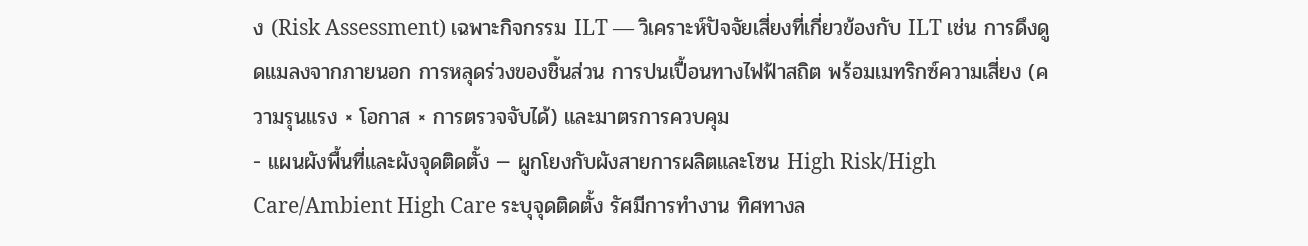ง (Risk Assessment) เฉพาะกิจกรรม ILT — วิเคราะห์ปัจจัยเสี่ยงที่เกี่ยวข้องกับ ILT เช่น การดึงดูดแมลงจากภายนอก การหลุดร่วงของชิ้นส่วน การปนเปื้อนทางไฟฟ้าสถิต พร้อมเมทริกซ์ความเสี่ยง (ความรุนแรง × โอกาส × การตรวจจับได้) และมาตรการควบคุม
- แผนผังพื้นที่และผังจุดติดตั้ง — ผูกโยงกับผังสายการผลิตและโซน High Risk/High Care/Ambient High Care ระบุจุดติดตั้ง รัศมีการทำงาน ทิศทางล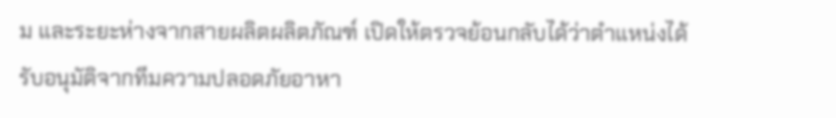ม และระยะห่างจากสายผลิตผลิตภัณฑ์ เปิดให้ตรวจย้อนกลับได้ว่าตำแหน่งได้รับอนุมัติจากทีมความปลอดภัยอาหา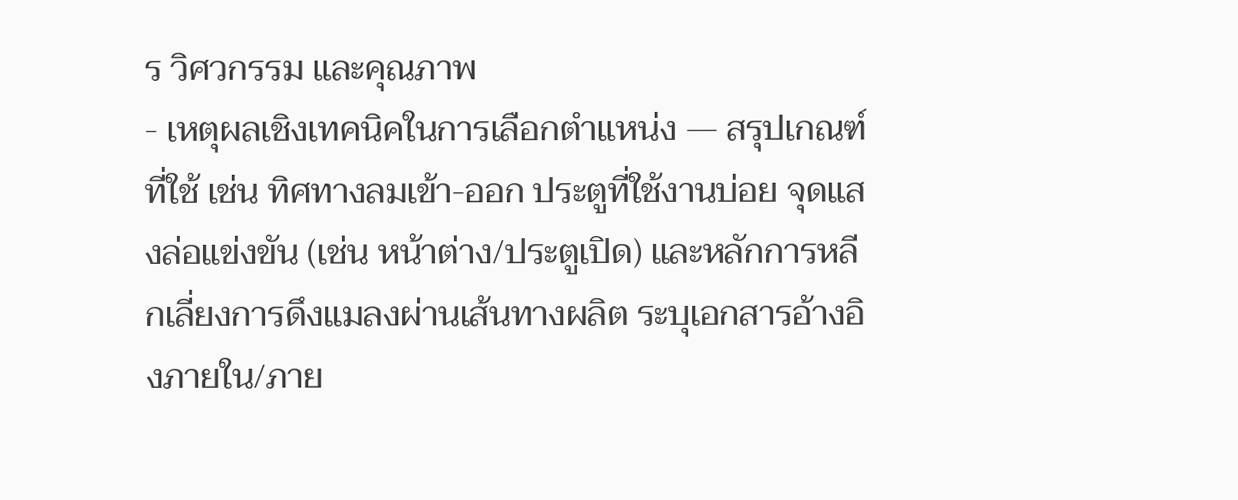ร วิศวกรรม และคุณภาพ
- เหตุผลเชิงเทคนิคในการเลือกตำแหน่ง — สรุปเกณฑ์ที่ใช้ เช่น ทิศทางลมเข้า-ออก ประตูที่ใช้งานบ่อย จุดแสงล่อแข่งขัน (เช่น หน้าต่าง/ประตูเปิด) และหลักการหลีกเลี่ยงการดึงแมลงผ่านเส้นทางผลิต ระบุเอกสารอ้างอิงภายใน/ภาย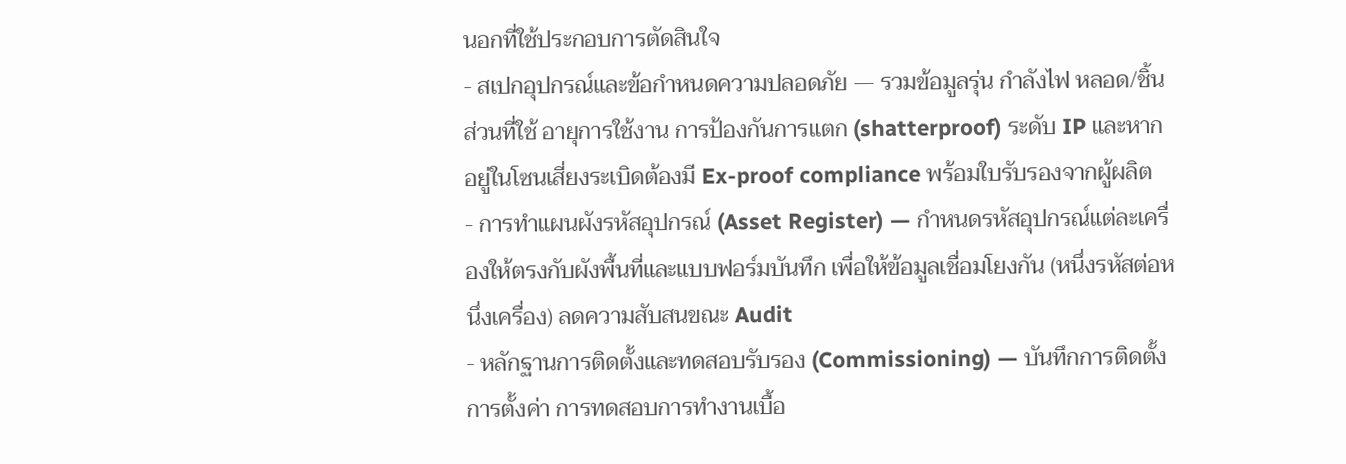นอกที่ใช้ประกอบการตัดสินใจ
- สเปกอุปกรณ์และข้อกำหนดความปลอดภัย — รวมข้อมูลรุ่น กำลังไฟ หลอด/ชิ้นส่วนที่ใช้ อายุการใช้งาน การป้องกันการแตก (shatterproof) ระดับ IP และหากอยู่ในโซนเสี่ยงระเบิดต้องมี Ex-proof compliance พร้อมใบรับรองจากผู้ผลิต
- การทำแผนผังรหัสอุปกรณ์ (Asset Register) — กำหนดรหัสอุปกรณ์แต่ละเครื่องให้ตรงกับผังพื้นที่และแบบฟอร์มบันทึก เพื่อให้ข้อมูลเชื่อมโยงกัน (หนึ่งรหัสต่อหนึ่งเครื่อง) ลดความสับสนขณะ Audit
- หลักฐานการติดตั้งและทดสอบรับรอง (Commissioning) — บันทึกการติดตั้ง การตั้งค่า การทดสอบการทำงานเบื้อ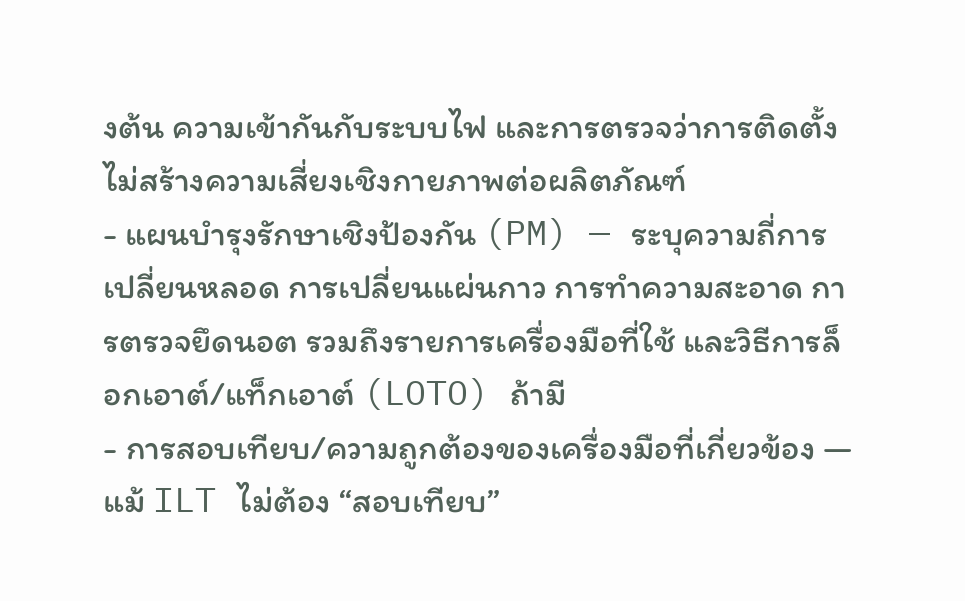งต้น ความเข้ากันกับระบบไฟ และการตรวจว่าการติดตั้งไม่สร้างความเสี่ยงเชิงกายภาพต่อผลิตภัณฑ์
- แผนบำรุงรักษาเชิงป้องกัน (PM) — ระบุความถี่การเปลี่ยนหลอด การเปลี่ยนแผ่นกาว การทำความสะอาด การตรวจยึดนอต รวมถึงรายการเครื่องมือที่ใช้ และวิธีการล็อกเอาต์/แท็กเอาต์ (LOTO) ถ้ามี
- การสอบเทียบ/ความถูกต้องของเครื่องมือที่เกี่ยวข้อง — แม้ ILT ไม่ต้อง “สอบเทียบ”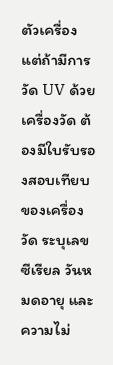ตัวเครื่อง แต่ถ้ามีการวัด UV ด้วยเครื่องวัด ต้องมีใบรับรองสอบเทียบของเครื่องวัด ระบุเลขซีเรียล วันหมดอายุ และความไม่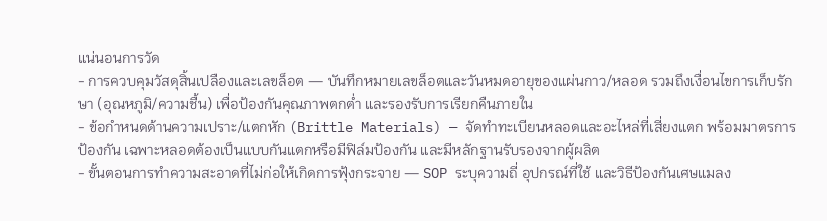แน่นอนการวัด
- การควบคุมวัสดุสิ้นเปลืองและเลขล็อต — บันทึกหมายเลขล็อตและวันหมดอายุของแผ่นกาว/หลอด รวมถึงเงื่อนไขการเก็บรักษา (อุณหภูมิ/ความชื้น) เพื่อป้องกันคุณภาพตกต่ำ และรองรับการเรียกคืนภายใน
- ข้อกำหนดด้านความเปราะ/แตกหัก (Brittle Materials) — จัดทำทะเบียนหลอดและอะไหล่ที่เสี่ยงแตก พร้อมมาตรการป้องกัน เฉพาะหลอดต้องเป็นแบบกันแตกหรือมีฟิล์มป้องกัน และมีหลักฐานรับรองจากผู้ผลิต
- ขั้นตอนการทำความสะอาดที่ไม่ก่อให้เกิดการฟุ้งกระจาย — SOP ระบุความถี่ อุปกรณ์ที่ใช้ และวิธีป้องกันเศษแมลง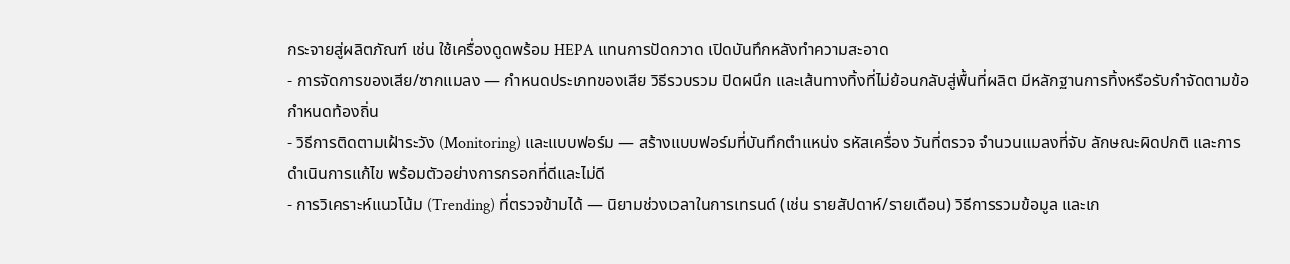กระจายสู่ผลิตภัณฑ์ เช่น ใช้เครื่องดูดพร้อม HEPA แทนการปัดกวาด เปิดบันทึกหลังทำความสะอาด
- การจัดการของเสีย/ซากแมลง — กำหนดประเภทของเสีย วิธีรวบรวม ปิดผนึก และเส้นทางทิ้งที่ไม่ย้อนกลับสู่พื้นที่ผลิต มีหลักฐานการทิ้งหรือรับกำจัดตามข้อกำหนดท้องถิ่น
- วิธีการติดตามเฝ้าระวัง (Monitoring) และแบบฟอร์ม — สร้างแบบฟอร์มที่บันทึกตำแหน่ง รหัสเครื่อง วันที่ตรวจ จำนวนแมลงที่จับ ลักษณะผิดปกติ และการดำเนินการแก้ไข พร้อมตัวอย่างการกรอกที่ดีและไม่ดี
- การวิเคราะห์แนวโน้ม (Trending) ที่ตรวจข้ามได้ — นิยามช่วงเวลาในการเทรนด์ (เช่น รายสัปดาห์/รายเดือน) วิธีการรวมข้อมูล และเก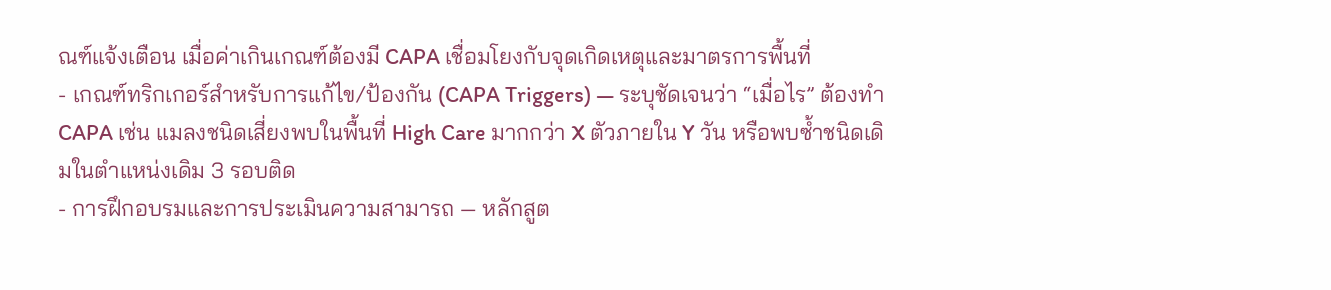ณฑ์แจ้งเตือน เมื่อค่าเกินเกณฑ์ต้องมี CAPA เชื่อมโยงกับจุดเกิดเหตุและมาตรการพื้นที่
- เกณฑ์ทริกเกอร์สำหรับการแก้ไข/ป้องกัน (CAPA Triggers) — ระบุชัดเจนว่า “เมื่อไร” ต้องทำ CAPA เช่น แมลงชนิดเสี่ยงพบในพื้นที่ High Care มากกว่า X ตัวภายใน Y วัน หรือพบซ้ำชนิดเดิมในตำแหน่งเดิม 3 รอบติด
- การฝึกอบรมและการประเมินความสามารถ — หลักสูต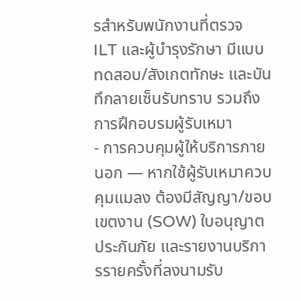รสำหรับพนักงานที่ตรวจ ILT และผู้บำรุงรักษา มีแบบทดสอบ/สังเกตทักษะ และบันทึกลายเซ็นรับทราบ รวมถึงการฝึกอบรมผู้รับเหมา
- การควบคุมผู้ให้บริการภายนอก — หากใช้ผู้รับเหมาควบคุมแมลง ต้องมีสัญญา/ขอบเขตงาน (SOW) ใบอนุญาต ประกันภัย และรายงานบริการรายครั้งที่ลงนามรับ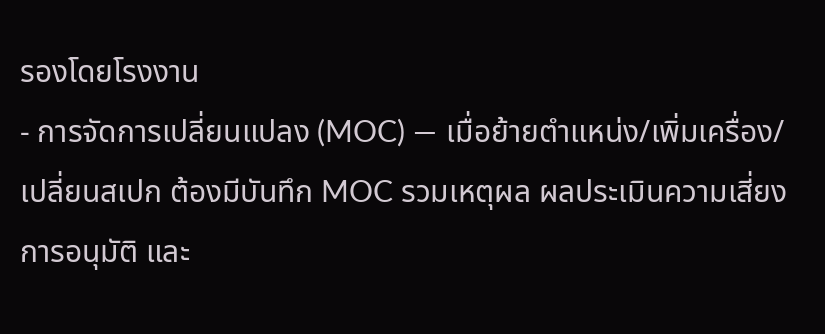รองโดยโรงงาน
- การจัดการเปลี่ยนแปลง (MOC) — เมื่อย้ายตำแหน่ง/เพิ่มเครื่อง/เปลี่ยนสเปก ต้องมีบันทึก MOC รวมเหตุผล ผลประเมินความเสี่ยง การอนุมัติ และ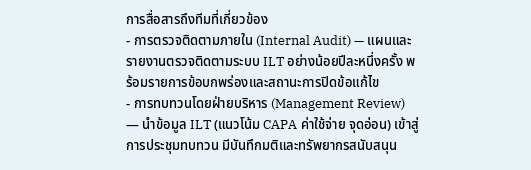การสื่อสารถึงทีมที่เกี่ยวข้อง
- การตรวจติดตามภายใน (Internal Audit) — แผนและรายงานตรวจติดตามระบบ ILT อย่างน้อยปีละหนึ่งครั้ง พร้อมรายการข้อบกพร่องและสถานะการปิดข้อแก้ไข
- การทบทวนโดยฝ่ายบริหาร (Management Review) — นำข้อมูล ILT (แนวโน้ม CAPA ค่าใช้จ่าย จุดอ่อน) เข้าสู่การประชุมทบทวน มีบันทึกมติและทรัพยากรสนับสนุน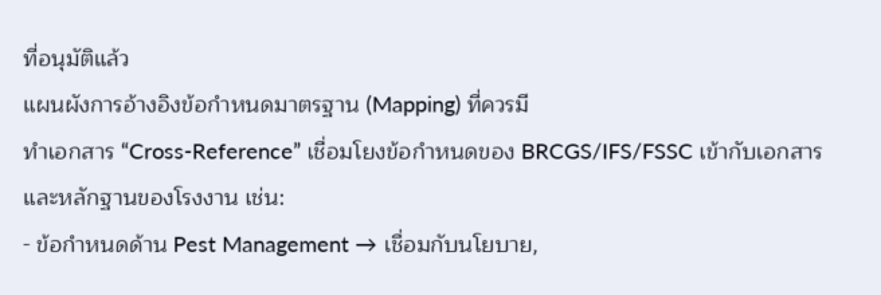ที่อนุมัติแล้ว
แผนผังการอ้างอิงข้อกำหนดมาตรฐาน (Mapping) ที่ควรมี
ทำเอกสาร “Cross-Reference” เชื่อมโยงข้อกำหนดของ BRCGS/IFS/FSSC เข้ากับเอกสารและหลักฐานของโรงงาน เช่น:
- ข้อกำหนดด้าน Pest Management → เชื่อมกับนโยบาย,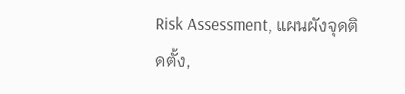Risk Assessment, แผนผังจุดติดตั้ง,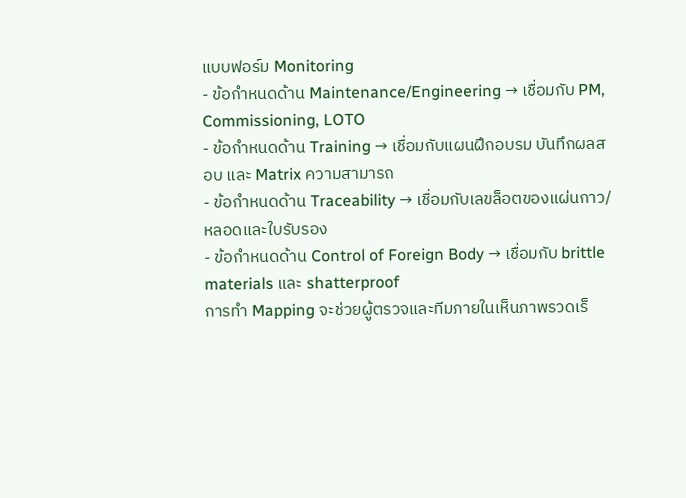แบบฟอร์ม Monitoring
- ข้อกำหนดด้าน Maintenance/Engineering → เชื่อมกับ PM, Commissioning, LOTO
- ข้อกำหนดด้าน Training → เชื่อมกับแผนฝึกอบรม บันทึกผลสอบ และ Matrix ความสามารถ
- ข้อกำหนดด้าน Traceability → เชื่อมกับเลขล็อตของแผ่นกาว/หลอดและใบรับรอง
- ข้อกำหนดด้าน Control of Foreign Body → เชื่อมกับ brittle materials และ shatterproof
การทำ Mapping จะช่วยผู้ตรวจและทีมภายในเห็นภาพรวดเร็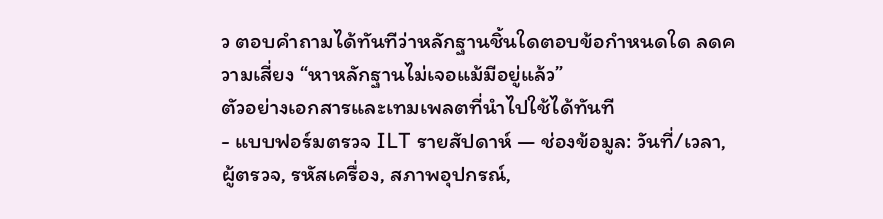ว ตอบคำถามได้ทันทีว่าหลักฐานชิ้นใดตอบข้อกำหนดใด ลดความเสี่ยง “หาหลักฐานไม่เจอแม้มีอยู่แล้ว”
ตัวอย่างเอกสารและเทมเพลตที่นำไปใช้ได้ทันที
- แบบฟอร์มตรวจ ILT รายสัปดาห์ — ช่องข้อมูล: วันที่/เวลา, ผู้ตรวจ, รหัสเครื่อง, สภาพอุปกรณ์,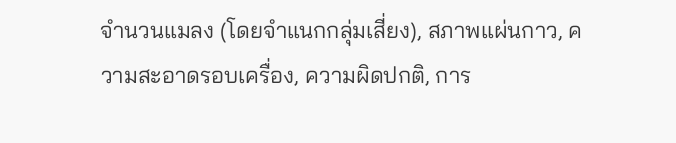จำนวนแมลง (โดยจำแนกกลุ่มเสี่ยง), สภาพแผ่นกาว, ความสะอาดรอบเครื่อง, ความผิดปกติ, การ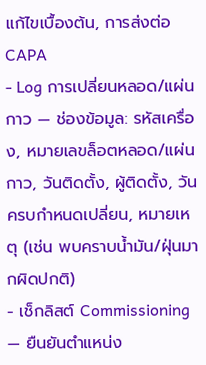แก้ไขเบื้องต้น, การส่งต่อ CAPA
- Log การเปลี่ยนหลอด/แผ่นกาว — ช่องข้อมูล: รหัสเครื่อง, หมายเลขล็อตหลอด/แผ่นกาว, วันติดตั้ง, ผู้ติดตั้ง, วันครบกำหนดเปลี่ยน, หมายเหตุ (เช่น พบคราบน้ำมัน/ฝุ่นมากผิดปกติ)
- เช็กลิสต์ Commissioning — ยืนยันตำแหน่ง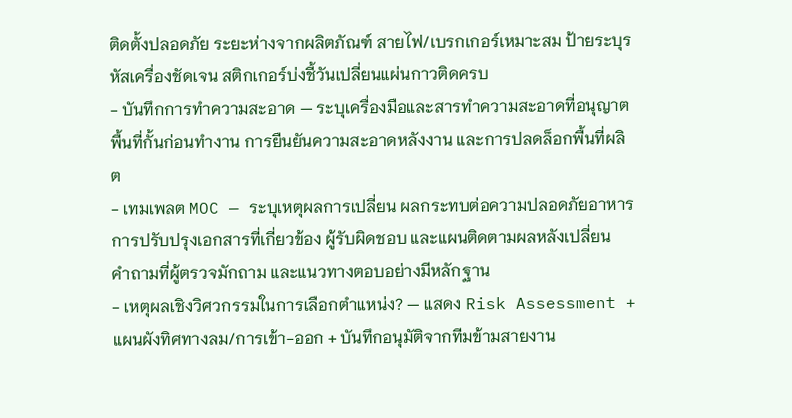ติดตั้งปลอดภัย ระยะห่างจากผลิตภัณฑ์ สายไฟ/เบรกเกอร์เหมาะสม ป้ายระบุรหัสเครื่องชัดเจน สติกเกอร์บ่งชี้วันเปลี่ยนแผ่นกาวติดครบ
- บันทึกการทำความสะอาด — ระบุเครื่องมือและสารทำความสะอาดที่อนุญาต พื้นที่กั้นก่อนทำงาน การยืนยันความสะอาดหลังงาน และการปลดล็อกพื้นที่ผลิต
- เทมเพลต MOC — ระบุเหตุผลการเปลี่ยน ผลกระทบต่อความปลอดภัยอาหาร การปรับปรุงเอกสารที่เกี่ยวข้อง ผู้รับผิดชอบ และแผนติดตามผลหลังเปลี่ยน
คำถามที่ผู้ตรวจมักถาม และแนวทางตอบอย่างมีหลักฐาน
- เหตุผลเชิงวิศวกรรมในการเลือกตำแหน่ง? — แสดง Risk Assessment + แผนผังทิศทางลม/การเข้า-ออก + บันทึกอนุมัติจากทีมข้ามสายงาน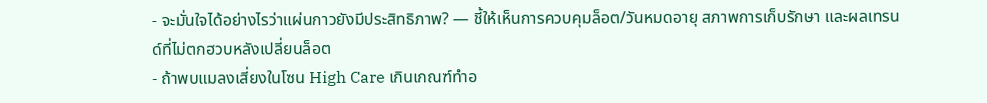- จะมั่นใจได้อย่างไรว่าแผ่นกาวยังมีประสิทธิภาพ? — ชี้ให้เห็นการควบคุมล็อต/วันหมดอายุ สภาพการเก็บรักษา และผลเทรนด์ที่ไม่ตกฮวบหลังเปลี่ยนล็อต
- ถ้าพบแมลงเสี่ยงในโซน High Care เกินเกณฑ์ทำอ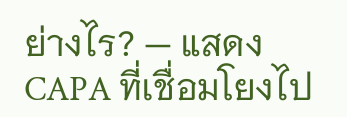ย่างไร? — แสดง CAPA ที่เชื่อมโยงไป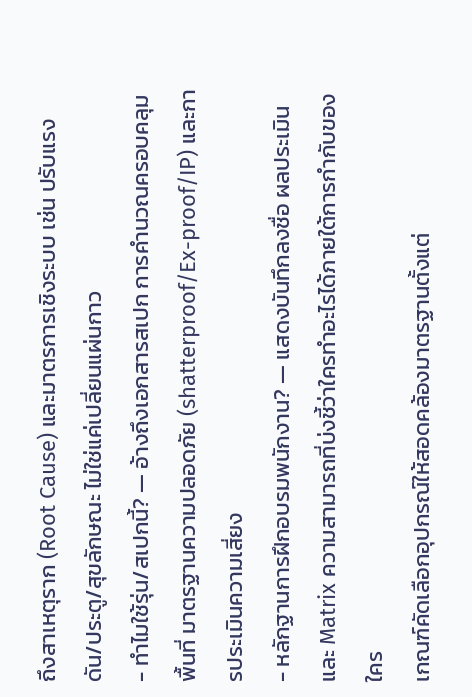ถึงสาเหตุราก (Root Cause) และมาตรการเชิงระบบ เช่น ปรับแรงดัน/ประตู/สุขลักษณะ ไม่ใช่แค่เปลี่ยนแผ่นกาว
- ทำไมใช้รุ่น/สเปกนี้? — อ้างถึงเอกสารสเปก การคำนวณครอบคลุมพื้นที่ มาตรฐานความปลอดภัย (shatterproof/Ex-proof/IP) และการประเมินความเสี่ยง
- หลักฐานการฝึกอบรมพนักงาน? — แสดงบันทึกลงชื่อ ผลประเมิน และ Matrix ความสามารถที่บ่งชี้ว่าใครทำอะไรได้ภายใต้การกำกับของใคร
เกณฑ์คัดเลือกอุปกรณ์ให้สอดคล้องมาตรฐานตั้งแต่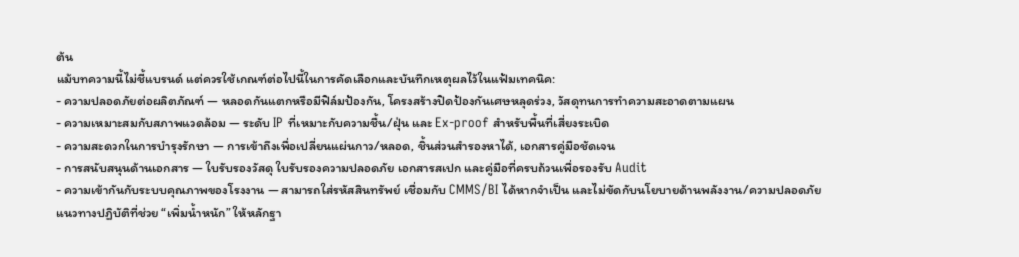ต้น
แม้บทความนี้ไม่ชี้แบรนด์ แต่ควรใช้เกณฑ์ต่อไปนี้ในการคัดเลือกและบันทึกเหตุผลไว้ในแฟ้มเทคนิค:
- ความปลอดภัยต่อผลิตภัณฑ์ — หลอดกันแตกหรือมีฟิล์มป้องกัน, โครงสร้างปิดป้องกันเศษหลุดร่วง, วัสดุทนการทำความสะอาดตามแผน
- ความเหมาะสมกับสภาพแวดล้อม — ระดับ IP ที่เหมาะกับความชื้น/ฝุ่น และ Ex-proof สำหรับพื้นที่เสี่ยงระเบิด
- ความสะดวกในการบำรุงรักษา — การเข้าถึงเพื่อเปลี่ยนแผ่นกาว/หลอด, ชิ้นส่วนสำรองหาได้, เอกสารคู่มือชัดเจน
- การสนับสนุนด้านเอกสาร — ใบรับรองวัสดุ ใบรับรองความปลอดภัย เอกสารสเปก และคู่มือที่ครบถ้วนเพื่อรองรับ Audit
- ความเข้ากันกับระบบคุณภาพของโรงงาน — สามารถใส่รหัสสินทรัพย์ เชื่อมกับ CMMS/BI ได้หากจำเป็น และไม่ขัดกับนโยบายด้านพลังงาน/ความปลอดภัย
แนวทางปฏิบัติที่ช่วย “เพิ่มน้ำหนัก” ให้หลักฐา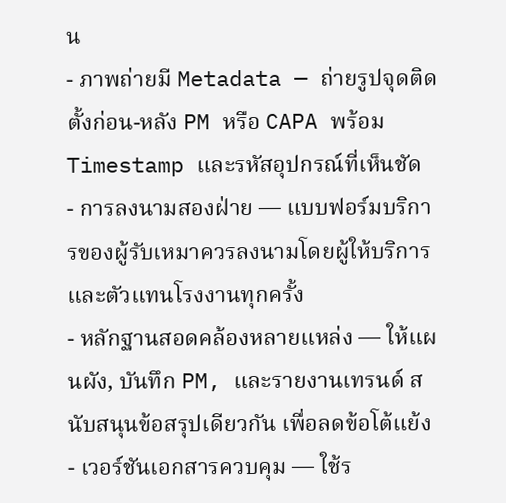น
- ภาพถ่ายมี Metadata — ถ่ายรูปจุดติดตั้งก่อน-หลัง PM หรือ CAPA พร้อม Timestamp และรหัสอุปกรณ์ที่เห็นชัด
- การลงนามสองฝ่าย — แบบฟอร์มบริการของผู้รับเหมาควรลงนามโดยผู้ให้บริการและตัวแทนโรงงานทุกครั้ง
- หลักฐานสอดคล้องหลายแหล่ง — ให้แผนผัง, บันทึก PM, และรายงานเทรนด์ สนับสนุนข้อสรุปเดียวกัน เพื่อลดข้อโต้แย้ง
- เวอร์ชันเอกสารควบคุม — ใช้ร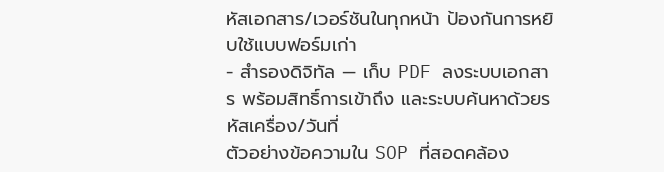หัสเอกสาร/เวอร์ชันในทุกหน้า ป้องกันการหยิบใช้แบบฟอร์มเก่า
- สำรองดิจิทัล — เก็บ PDF ลงระบบเอกสาร พร้อมสิทธิ์การเข้าถึง และระบบค้นหาด้วยรหัสเครื่อง/วันที่
ตัวอย่างข้อความใน SOP ที่สอดคล้อง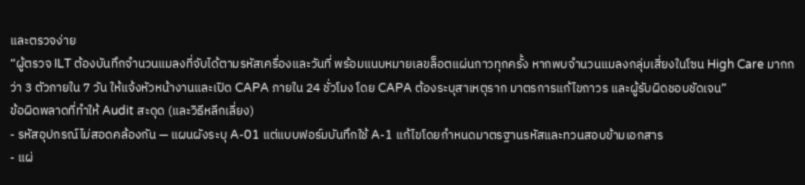และตรวจง่าย
“ผู้ตรวจ ILT ต้องบันทึกจำนวนแมลงที่จับได้ตามรหัสเครื่องและวันที่ พร้อมแนบหมายเลขล็อตแผ่นกาวทุกครั้ง หากพบจำนวนแมลงกลุ่มเสี่ยงในโซน High Care มากกว่า 3 ตัวภายใน 7 วัน ให้แจ้งหัวหน้างานและเปิด CAPA ภายใน 24 ชั่วโมง โดย CAPA ต้องระบุสาเหตุราก มาตรการแก้ไขถาวร และผู้รับผิดชอบชัดเจน”
ข้อผิดพลาดที่ทำให้ Audit สะดุด (และวิธีหลีกเลี่ยง)
- รหัสอุปกรณ์ไม่สอดคล้องกัน — แผนผังระบุ A-01 แต่แบบฟอร์มบันทึกใช้ A-1 แก้ไขโดยกำหนดมาตรฐานรหัสและทวนสอบข้ามเอกสาร
- แผ่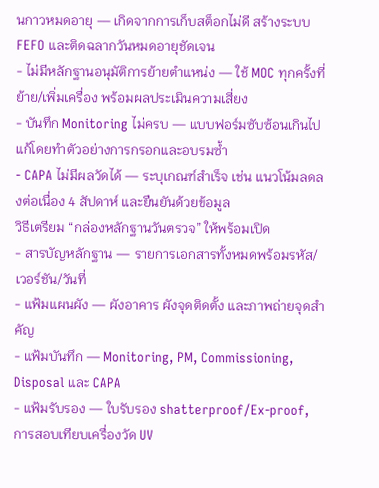นกาวหมดอายุ — เกิดจากการเก็บสต็อกไม่ดี สร้างระบบ FEFO และติดฉลากวันหมดอายุชัดเจน
- ไม่มีหลักฐานอนุมัติการย้ายตำแหน่ง — ใช้ MOC ทุกครั้งที่ย้าย/เพิ่มเครื่อง พร้อมผลประเมินความเสี่ยง
- บันทึก Monitoring ไม่ครบ — แบบฟอร์มซับซ้อนเกินไป แก้โดยทำตัวอย่างการกรอกและอบรมซ้ำ
- CAPA ไม่มีผลวัดได้ — ระบุเกณฑ์สำเร็จ เช่น แนวโน้มลดลงต่อเนื่อง 4 สัปดาห์ และยืนยันด้วยข้อมูล
วิธีเตรียม “กล่องหลักฐานวันตรวจ” ให้พร้อมเปิด
- สารบัญหลักฐาน — รายการเอกสารทั้งหมดพร้อมรหัส/เวอร์ชัน/วันที่
- แฟ้มแผนผัง — ผังอาคาร ผังจุดติดตั้ง และภาพถ่ายจุดสำคัญ
- แฟ้มบันทึก — Monitoring, PM, Commissioning, Disposal และ CAPA
- แฟ้มรับรอง — ใบรับรอง shatterproof/Ex-proof, การสอบเทียบเครื่องวัด UV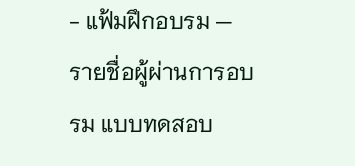- แฟ้มฝึกอบรม — รายชื่อผู้ผ่านการอบรม แบบทดสอบ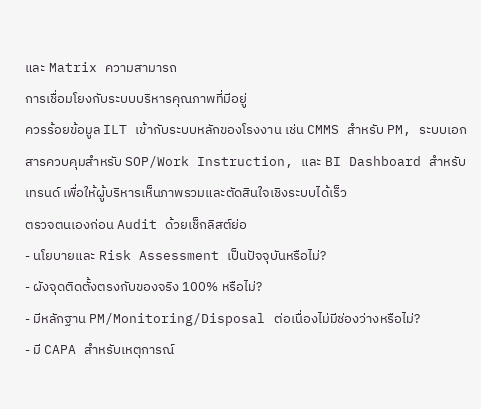และ Matrix ความสามารถ
การเชื่อมโยงกับระบบบริหารคุณภาพที่มีอยู่
ควรร้อยข้อมูล ILT เข้ากับระบบหลักของโรงงาน เช่น CMMS สำหรับ PM, ระบบเอกสารควบคุมสำหรับ SOP/Work Instruction, และ BI Dashboard สำหรับเทรนด์ เพื่อให้ผู้บริหารเห็นภาพรวมและตัดสินใจเชิงระบบได้เร็ว
ตรวจตนเองก่อน Audit ด้วยเช็กลิสต์ย่อ
- นโยบายและ Risk Assessment เป็นปัจจุบันหรือไม่?
- ผังจุดติดตั้งตรงกับของจริง 100% หรือไม่?
- มีหลักฐาน PM/Monitoring/Disposal ต่อเนื่องไม่มีช่องว่างหรือไม่?
- มี CAPA สำหรับเหตุการณ์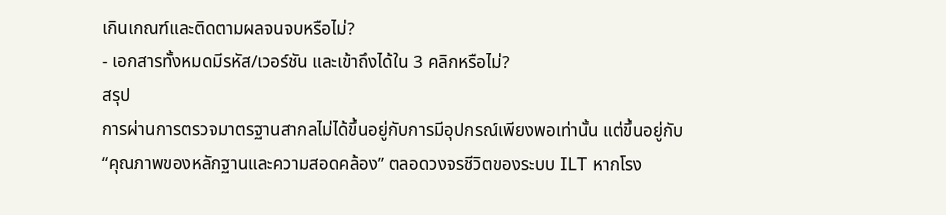เกินเกณฑ์และติดตามผลจนจบหรือไม่?
- เอกสารทั้งหมดมีรหัส/เวอร์ชัน และเข้าถึงได้ใน 3 คลิกหรือไม่?
สรุป
การผ่านการตรวจมาตรฐานสากลไม่ได้ขึ้นอยู่กับการมีอุปกรณ์เพียงพอเท่านั้น แต่ขึ้นอยู่กับ “คุณภาพของหลักฐานและความสอดคล้อง” ตลอดวงจรชีวิตของระบบ ILT หากโรง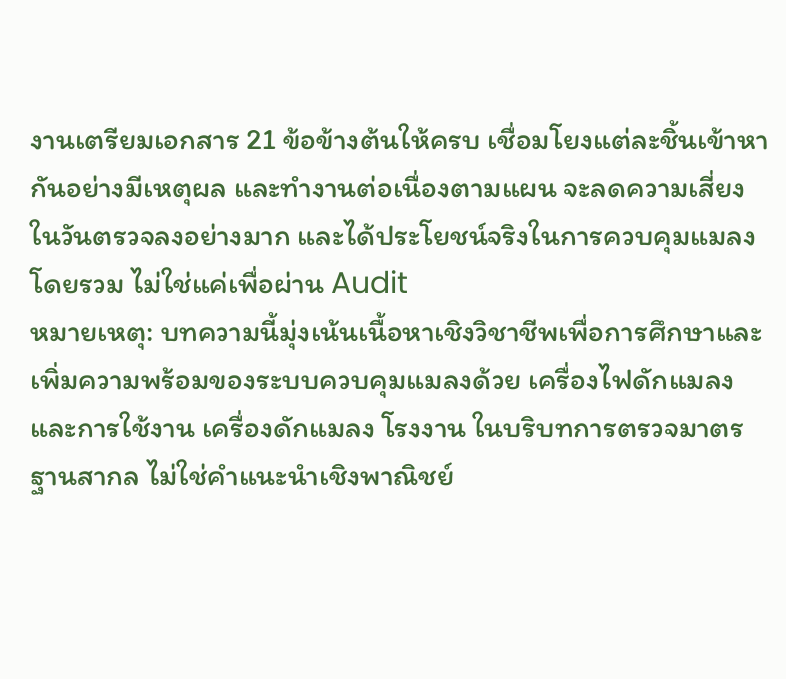งานเตรียมเอกสาร 21 ข้อข้างต้นให้ครบ เชื่อมโยงแต่ละชิ้นเข้าหากันอย่างมีเหตุผล และทำงานต่อเนื่องตามแผน จะลดความเสี่ยงในวันตรวจลงอย่างมาก และได้ประโยชน์จริงในการควบคุมแมลงโดยรวม ไม่ใช่แค่เพื่อผ่าน Audit
หมายเหตุ: บทความนี้มุ่งเน้นเนื้อหาเชิงวิชาชีพเพื่อการศึกษาและเพิ่มความพร้อมของระบบควบคุมแมลงด้วย เครื่องไฟดักแมลง และการใช้งาน เครื่องดักแมลง โรงงาน ในบริบทการตรวจมาตรฐานสากล ไม่ใช่คำแนะนำเชิงพาณิชย์